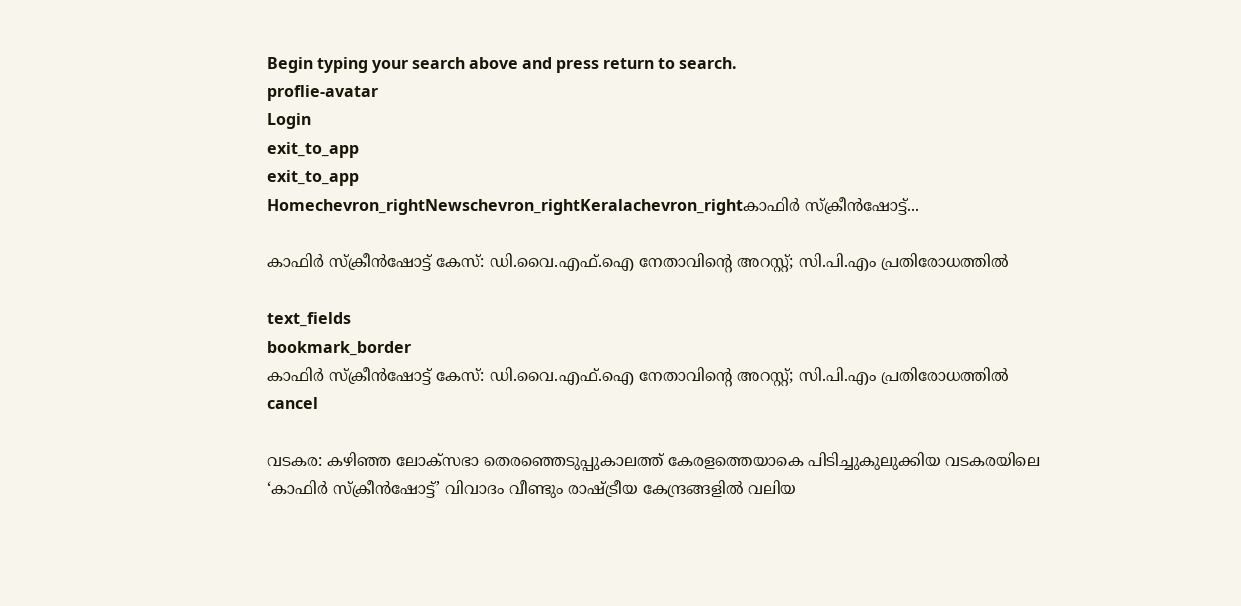Begin typing your search above and press return to search.
proflie-avatar
Login
exit_to_app
exit_to_app
Homechevron_rightNewschevron_rightKeralachevron_rightകാഫിർ സ്‌ക്രീൻഷോട്ട്...

കാഫിർ സ്‌ക്രീൻഷോട്ട് കേസ്: ഡി.വൈ.എഫ്‌.ഐ നേതാവിന്റെ അറസ്റ്റ്; സി.പി.എം പ്രതിരോധത്തിൽ

text_fields
bookmark_border
കാഫിർ സ്‌ക്രീൻഷോട്ട് കേസ്: ഡി.വൈ.എഫ്‌.ഐ നേതാവിന്റെ അറസ്റ്റ്; സി.പി.എം പ്രതിരോധത്തിൽ
cancel

വടകര: കഴിഞ്ഞ ലോക്‌സഭാ തെരഞ്ഞെടുപ്പുകാലത്ത് കേരളത്തെയാകെ പിടിച്ചുകുലുക്കിയ വടകരയിലെ ‘കാഫിർ സ്‌ക്രീൻഷോട്ട്’ വിവാദം വീണ്ടും രാഷ്ട്രീയ കേന്ദ്രങ്ങളിൽ വലിയ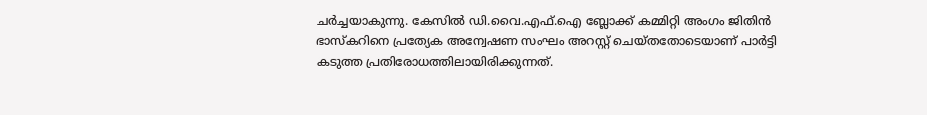ചർച്ചയാകുന്നു. കേസിൽ ഡി.വൈ.എഫ്‌.ഐ ബ്ലോക്ക് കമ്മിറ്റി അംഗം ജിതിൻ ഭാസ്‌കറിനെ പ്രത്യേക അന്വേഷണ സംഘം അറസ്റ്റ് ചെയ്തതോടെയാണ് പാർട്ടി കടുത്ത പ്രതിരോധത്തിലായിരിക്കുന്നത്.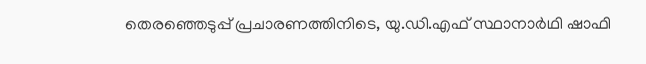തെരഞ്ഞെടുപ്പ് പ്രചാരണത്തിനിടെ, യു.ഡി.എഫ് സ്ഥാനാർഥി ഷാഫി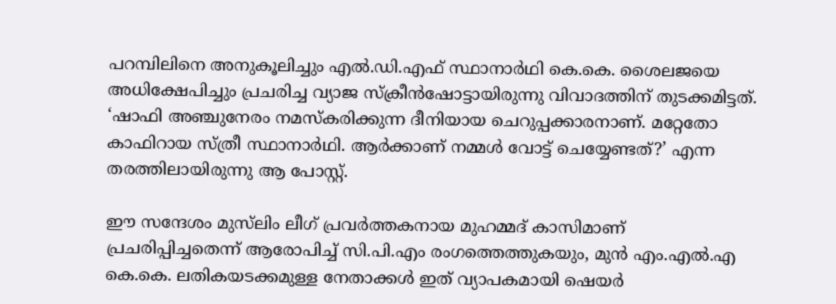പറമ്പിലിനെ അനുകൂലിച്ചും എൽ.ഡി.എഫ് സ്ഥാനാർഥി കെ.കെ. ശൈലജയെ അധിക്ഷേപിച്ചും പ്രചരിച്ച വ്യാജ സ്‌ക്രീൻഷോട്ടായിരുന്നു വിവാദത്തിന് തുടക്കമിട്ടത്. ‘ഷാഫി അഞ്ചുനേരം നമസ്‌കരിക്കുന്ന ദീനിയായ ചെറുപ്പക്കാരനാണ്. മറ്റേതോ കാഫിറായ സ്ത്രീ സ്ഥാനാർഥി. ആർക്കാണ് നമ്മൾ വോട്ട് ചെയ്യേണ്ടത്?’ എന്ന തരത്തിലായിരുന്നു ആ പോസ്റ്റ്.

ഈ സന്ദേശം മുസ്‌ലിം ലീഗ് പ്രവർത്തകനായ മുഹമ്മദ് കാസിമാണ് പ്രചരിപ്പിച്ചതെന്ന് ആരോപിച്ച് സി.പി.എം രംഗത്തെത്തുകയും, മുൻ എം.എൽ.എ കെ.കെ. ലതികയടക്കമുള്ള നേതാക്കൾ ഇത് വ്യാപകമായി ഷെയർ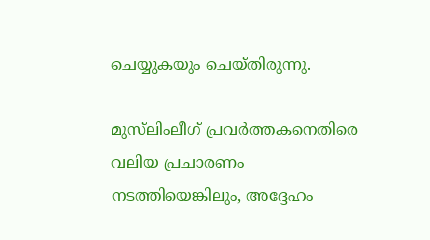ചെയ്യുകയും ചെയ്തിരുന്നു.

മുസ്‌ലിംലീഗ് പ്രവർത്തകനെതിരെ വലിയ പ്രചാരണം നടത്തിയെങ്കിലും, അദ്ദേഹം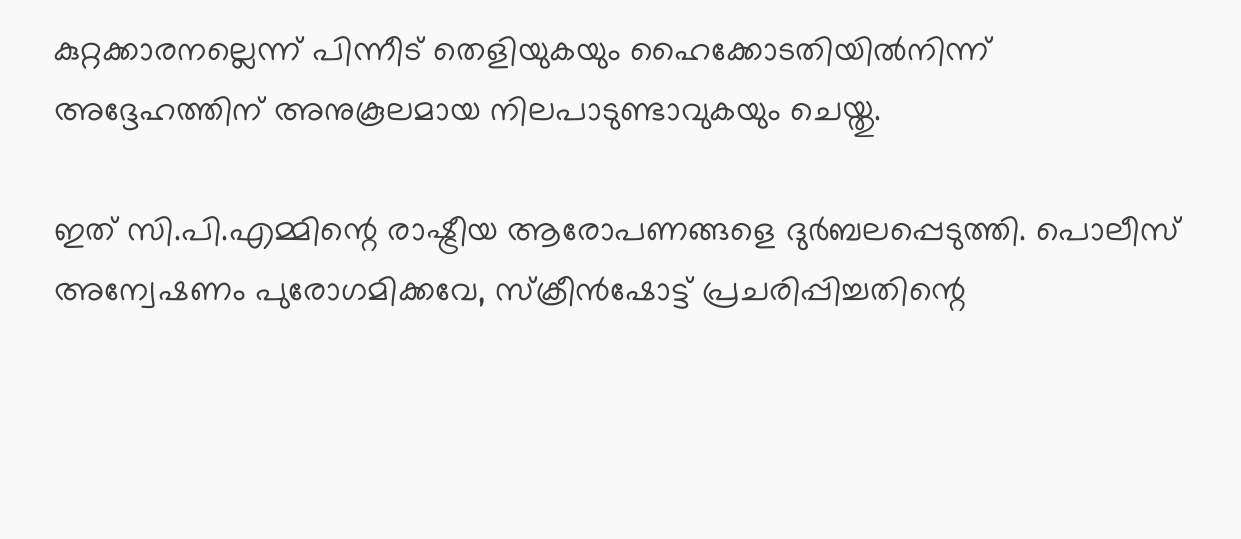കുറ്റക്കാരനല്ലെന്ന് പിന്നീട് തെളിയുകയും ഹൈക്കോടതിയിൽനിന്ന് അദ്ദേഹത്തിന് അനുകൂലമായ നിലപാടുണ്ടാവുകയും ചെയ്തു.

ഇത് സി.പി.എമ്മിന്റെ രാഷ്ട്രീയ ആരോപണങ്ങളെ ദുർബലപ്പെടുത്തി. പൊലീസ് അന്വേഷണം പുരോഗമിക്കവേ, സ്‌ക്രീൻഷോട്ട് പ്രചരിപ്പിച്ചതിന്റെ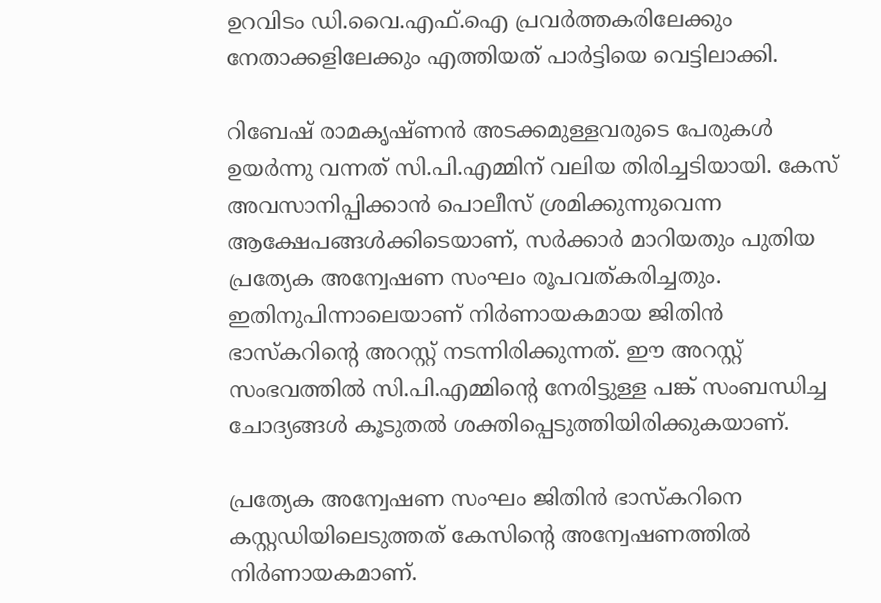ഉറവിടം ഡി.വൈ.എഫ്‌.ഐ പ്രവർത്തകരിലേക്കും നേതാക്കളിലേക്കും എത്തിയത് പാർട്ടിയെ വെട്ടിലാക്കി.

റിബേഷ് രാമകൃഷ്ണൻ അടക്കമുള്ളവരുടെ പേരുകൾ ഉയർന്നു വന്നത് സി.പി.എമ്മിന് വലിയ തിരിച്ചടിയായി. കേസ് അവസാനിപ്പിക്കാൻ പൊലീസ് ശ്രമിക്കുന്നുവെന്ന ആക്ഷേപങ്ങൾക്കിടെയാണ്, സർക്കാർ മാറിയതും പുതിയ പ്രത്യേക അന്വേഷണ സംഘം രൂപവത്കരിച്ചതും. ഇതിനുപിന്നാലെയാണ് നിർണായകമായ ജിതിൻ ഭാസ്‌കറിന്റെ അറസ്റ്റ് നടന്നിരിക്കുന്നത്. ഈ അറസ്റ്റ് സംഭവത്തിൽ സി.പി.എമ്മിന്റെ നേരിട്ടുള്ള പങ്ക് സംബന്ധിച്ച ചോദ്യങ്ങൾ കൂടുതൽ ശക്തിപ്പെടുത്തിയിരിക്കുകയാണ്.

പ്രത്യേക അന്വേഷണ സംഘം ജിതിൻ ഭാസ്‌കറിനെ കസ്റ്റഡിയിലെടുത്തത് കേസിന്റെ അന്വേഷണത്തിൽ നിർണായകമാണ്.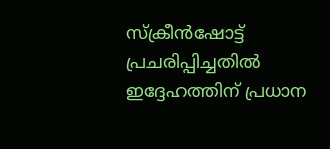സ്‌ക്രീൻഷോട്ട് പ്രചരിപ്പിച്ചതിൽ ഇദ്ദേഹത്തിന് പ്രധാന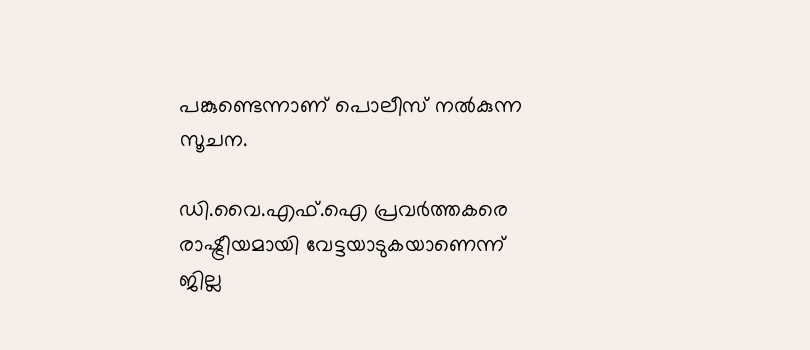പങ്കുണ്ടെന്നാണ് പൊലീസ് നൽകുന്ന സൂചന.

ഡി.വൈ.എഫ്‌.ഐ പ്രവർത്തകരെ രാഷ്ട്രീയമായി വേട്ടയാടുകയാണെന്ന് ജില്ല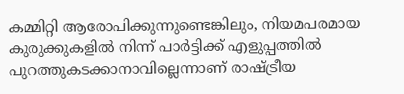കമ്മിറ്റി ആരോപിക്കുന്നുണ്ടെങ്കിലും, നിയമപരമായ കുരുക്കുകളിൽ നിന്ന് പാർട്ടിക്ക് എളുപ്പത്തിൽ പുറത്തുകടക്കാനാവില്ലെന്നാണ് രാഷ്ട്രീയ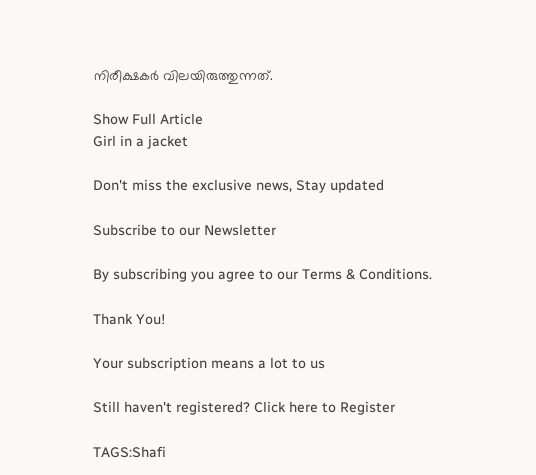നിരീക്ഷകർ വിലയിരുത്തുന്നത്.

Show Full Article
Girl in a jacket

Don't miss the exclusive news, Stay updated

Subscribe to our Newsletter

By subscribing you agree to our Terms & Conditions.

Thank You!

Your subscription means a lot to us

Still haven't registered? Click here to Register

TAGS:Shafi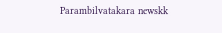Parambilvatakara newskk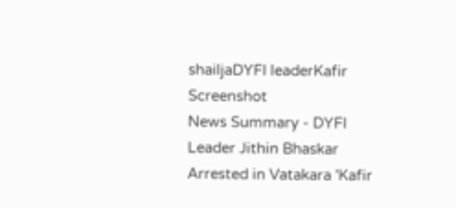shailjaDYFI leaderKafir Screenshot
News Summary - DYFI Leader Jithin Bhaskar Arrested in Vatakara 'Kafir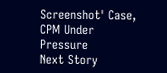Screenshot' Case, CPM Under Pressure
Next Story